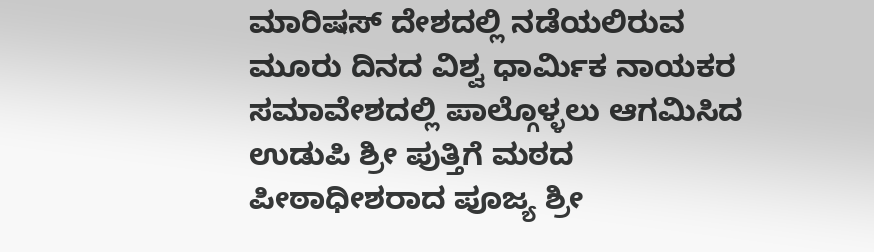ಮಾರಿಷಸ್ ದೇಶದಲ್ಲಿ ನಡೆಯಲಿರುವ ಮೂರು ದಿನದ ವಿಶ್ವ ಧಾರ್ಮಿಕ ನಾಯಕರ ಸಮಾವೇಶದಲ್ಲಿ ಪಾಲ್ಗೊಳ್ಳಲು ಆಗಮಿಸಿದ ಉಡುಪಿ ಶ್ರೀ ಪುತ್ತಿಗೆ ಮಠದ ಪೀಠಾಧೀಶರಾದ ಪೂಜ್ಯ ಶ್ರೀ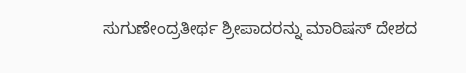ಸುಗುಣೇಂದ್ರತೀರ್ಥ ಶ್ರೀಪಾದರನ್ನು ಮಾರಿಷಸ್ ದೇಶದ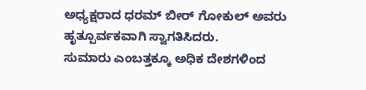ಅಧ್ಯಕ್ಷರಾದ ಧರಮ್ ಬೀರ್ ಗೋಕುಲ್ ಅವರು ಹೃತ್ಪೂರ್ವಕವಾಗಿ ಸ್ವಾಗತಿಸಿದರು.
ಸುಮಾರು ಎಂಬತ್ತಕ್ಕೂ ಅಧಿಕ ದೇಶಗಳಿಂದ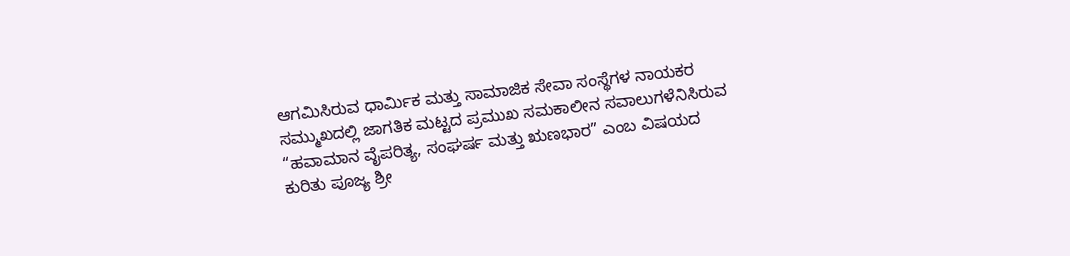ಆಗಮಿಸಿರುವ ಧಾರ್ಮಿಕ ಮತ್ತು ಸಾಮಾಜಿಕ ಸೇವಾ ಸಂಸ್ಥೆಗಳ ನಾಯಕರ ಸಮ್ಮುಖದಲ್ಲಿ ಜಾಗತಿಕ ಮಟ್ಟದ ಪ್ರಮುಖ ಸಮಕಾಲೀನ ಸವಾಲುಗಳೆನಿಸಿರುವ “ಹವಾಮಾನ ವೈಪರಿತ್ಯ, ಸಂಘರ್ಷ ಮತ್ತು ಋಣಭಾರ” ಎಂಬ ವಿಷಯದ ಕುರಿತು ಪೂಜ್ಯ ಶ್ರೀ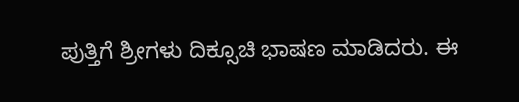ಪುತ್ತಿಗೆ ಶ್ರೀಗಳು ದಿಕ್ಸೂಚಿ ಭಾಷಣ ಮಾಡಿದರು. ಈ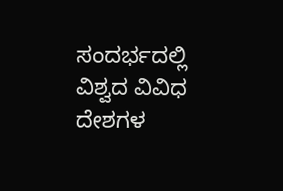ಸಂದರ್ಭದಲ್ಲಿ ವಿಶ್ವದ ವಿವಿಧ ದೇಶಗಳ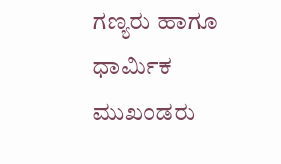ಗಣ್ಯರು ಹಾಗೂ ಧಾರ್ಮಿಕ ಮುಖಂಡರು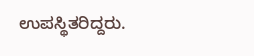ಉಪಸ್ಥಿತರಿದ್ದರು.